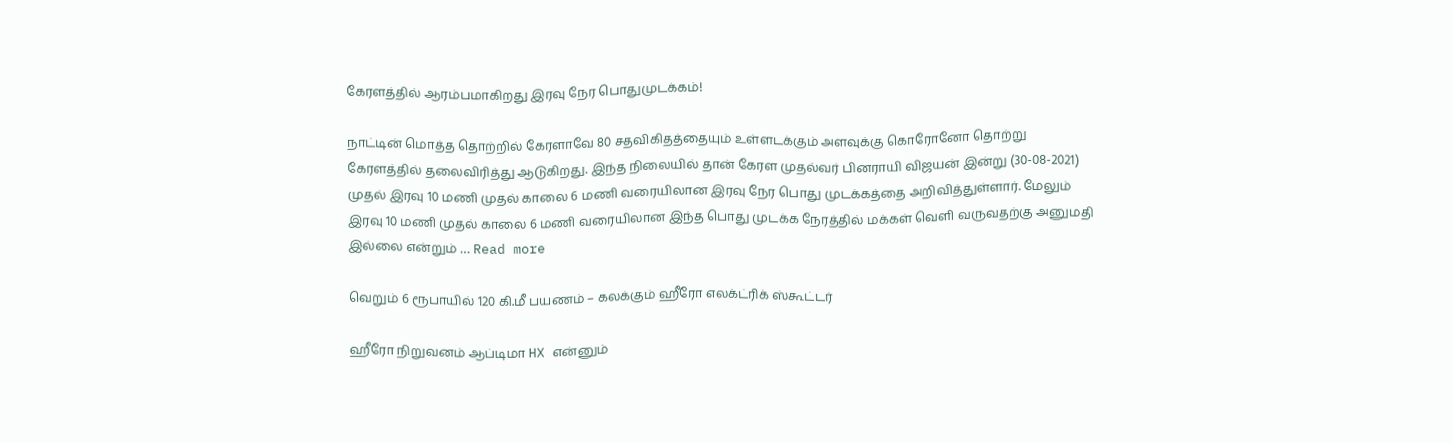கேரளத்தில் ஆரம்பமாகிறது இரவு நேர பொதுமுடக்கம்!

நாட்டின் மொத்த தொற்றில் கேரளாவே 80 சதவிகிதத்தையும் உள்ளடக்கும் அளவுக்கு கொரோனோ தொற்று கேரளத்தில் தலைவிரித்து ஆடுகிறது. இந்த நிலையில் தான் கேரள முதல்வர் பினராயி விஜயன் இன்று (30-08-2021) முதல் இரவு 10 மணி முதல் காலை 6 மணி வரையிலான இரவு நேர பொது முடக்கத்தை அறிவித்துள்ளார். மேலும் இரவு 10 மணி முதல் காலை 6 மணி வரையிலான இந்த பொது முடக்க நேரத்தில் மக்கள் வெளி வருவதற்கு அனுமதி இல்லை என்றும் … Read more

வெறும் 6 ரூபாயில் 120 கி.மீ பயணம் – கலக்கும் ஹீரோ எலக்ட்ரிக் ஸ்கூட்டர்

ஹீரோ நிறுவனம் ஆப்டிமா HX என்னும்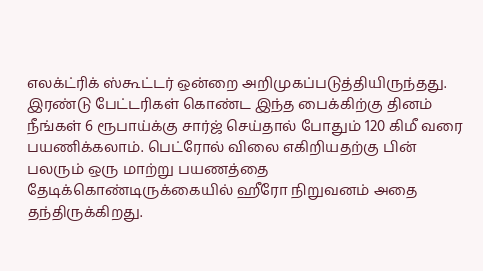எலக்ட்ரிக் ஸ்கூட்டர் ஒன்றை அறிமுகப்படுத்தியிருந்தது. இரண்டு பேட்டரிகள் கொண்ட இந்த பைக்கிற்கு தினம் நீங்கள் 6 ரூபாய்க்கு சார்ஜ் செய்தால் போதும் 120 கிமீ வரை பயணிக்கலாம். பெட்ரோல் விலை எகிறியதற்கு பின் பலரும் ஒரு மாற்று பயணத்தை தேடிக்கொண்டிருக்கையில் ஹீரோ நிறுவனம் அதை தந்திருக்கிறது.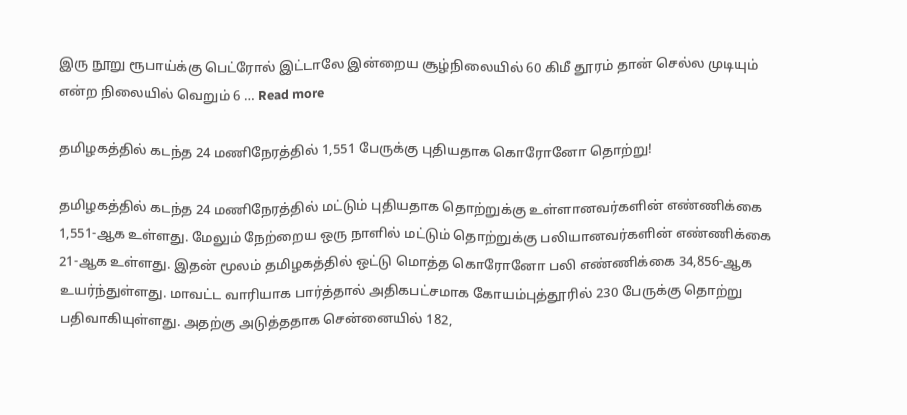இரு நூறு ரூபாய்க்கு பெட்ரோல் இட்டாலே இன்றைய சூழ்நிலையில் 60 கிமீ தூரம் தான் செல்ல முடியும் என்ற நிலையில் வெறும் 6 … Read more

தமிழகத்தில் கடந்த 24 மணிநேரத்தில் 1,551 பேருக்கு புதியதாக கொரோனோ தொற்று!

தமிழகத்தில் கடந்த 24 மணிநேரத்தில் மட்டும் புதியதாக தொற்றுக்கு உள்ளானவர்களின் எண்ணிக்கை 1,551-ஆக உள்ளது. மேலும் நேற்றைய ஒரு நாளில் மட்டும் தொற்றுக்கு பலியானவர்களின் எண்ணிக்கை 21-ஆக உள்ளது. இதன் மூலம் தமிழகத்தில் ஒட்டு மொத்த கொரோனோ பலி எண்ணிக்கை 34,856-ஆக உயர்ந்துள்ளது. மாவட்ட வாரியாக பார்த்தால் அதிகபட்சமாக கோயம்புத்தூரில் 230 பேருக்கு தொற்று பதிவாகியுள்ளது. அதற்கு அடுத்ததாக சென்னையில் 182,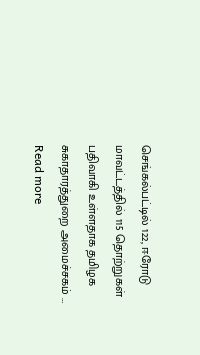செங்கல்பட்டில் 122, ஈரோடு மாவட்டத்தில் 115 தொற்றுகள் பதிவாகி உள்ளதாக தமிழக சுகாதாரத்துறை அமைச்சகம் … Read more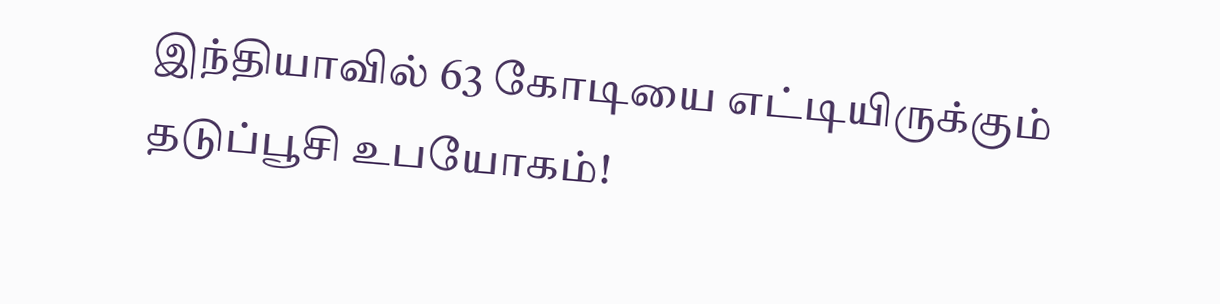இந்தியாவில் 63 கோடியை எட்டியிருக்கும் தடுப்பூசி உபயோகம்!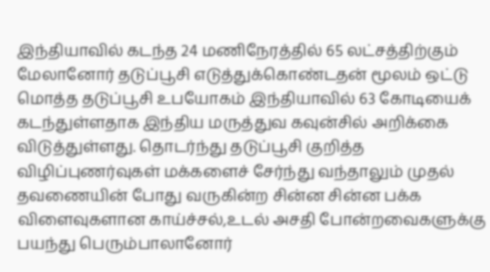இந்தியாவில் கடந்த 24 மணிநேரத்தில் 65 லட்சத்திற்கும் மேலானோர் தடுப்பூசி எடுத்துக்கொண்டதன் மூலம் ஒட்டு மொத்த தடுப்பூசி உபயோகம் இந்தியாவில் 63 கோடியைக் கடந்துள்ளதாக இந்திய மருத்துவ கவுன்சில் அறிக்கை விடுத்துள்ளது. தொடர்ந்து தடுப்பூசி குறித்த விழிப்புணர்வுகள் மக்களைச் சேர்ந்து வந்தாலும் முதல் தவணையின் போது வருகின்ற சின்ன சின்ன பக்க விளைவுகளான காய்ச்சல்,உடல் அசதி போன்றவைகளுக்கு பயந்து பெரும்பாலானோர்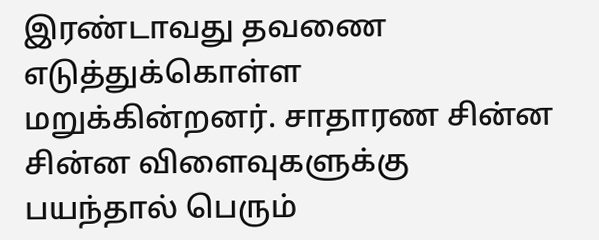இரண்டாவது தவணை எடுத்துக்கொள்ள மறுக்கின்றனர். சாதாரண சின்ன சின்ன விளைவுகளுக்கு பயந்தால் பெரும்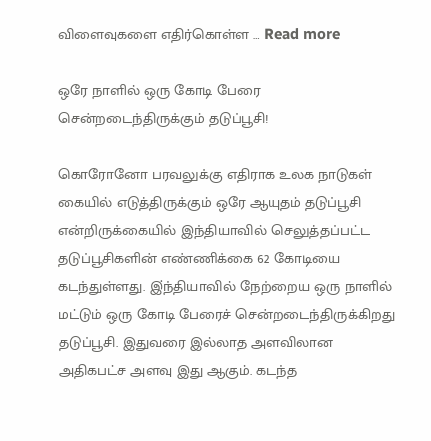விளைவுகளை எதிர்கொள்ள … Read more

ஒரே நாளில் ஒரு கோடி பேரை சென்றடைந்திருக்கும் தடுப்பூசி!

கொரோனோ பரவலுக்கு எதிராக உலக நாடுகள் கையில் எடுத்திருக்கும் ஒரே ஆயுதம் தடுப்பூசி என்றிருக்கையில் இந்தியாவில் செலுத்தப்பட்ட தடுப்பூசிகளின் எண்ணிக்கை 62 கோடியை கடந்துள்ளது. இ்ந்தியாவில் நேற்றைய ஒரு நாளில் மட்டும் ஒரு கோடி பேரைச் சென்றடைந்திருக்கிறது தடுப்பூசி. இதுவரை இல்லாத அளவிலான அதிகபட்ச அளவு இது ஆகும். கடந்த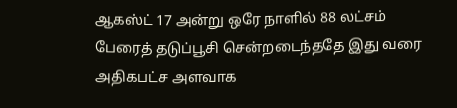ஆகஸ்ட் 17 அன்று ஒரே நாளில் 88 லட்சம் பேரைத் தடுப்பூசி சென்றடைந்ததே இது வரை அதிகபட்ச அளவாக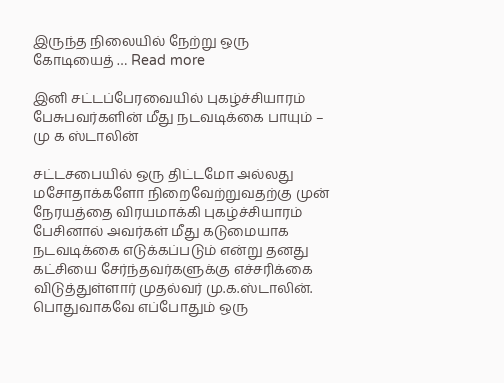இருந்த நிலையில் நேற்று ஒரு கோடியைத் … Read more

இனி சட்டப்பேரவையில் புகழ்ச்சியாரம் பேசுபவர்களின் மீது நடவடிக்கை பாயும் – மு க ஸ்டாலின்

சட்டசபையில் ஒரு திட்டமோ அல்லது மசோதாக்களோ நிறைவேற்றுவதற்கு முன் நேரயத்தை விரயமாக்கி புகழ்ச்சியாரம் பேசினால் அவர்கள் மீது கடுமையாக நடவடிக்கை எடுக்கப்படும் என்று தனது கட்சியை சேர்ந்தவர்களுக்கு எச்சரிக்கை விடுத்துள்ளார் முதல்வர் மு.க.ஸ்டாலின். பொதுவாகவே எப்போதும் ஒரு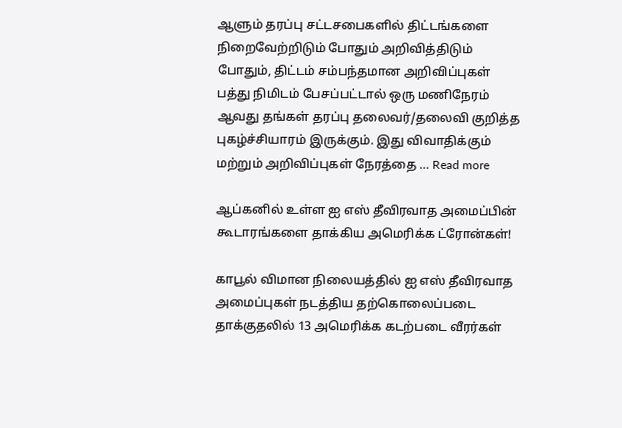ஆளும் தரப்பு சட்டசபைகளில் திட்டங்களை நிறைவேற்றிடும் போதும் அறிவித்திடும் போதும், திட்டம் சம்பந்தமான அறிவிப்புகள் பத்து நிமிடம் பேசப்பட்டால் ஒரு மணிநேரம் ஆவது தங்கள் தரப்பு தலைவர்/தலைவி குறித்த புகழ்ச்சியாரம் இருக்கும். இது விவாதிக்கும் மற்றும் அறிவிப்புகள் நேரத்தை … Read more

ஆப்கனில் உள்ள ஐ எஸ் தீவிரவாத அமைப்பின் கூடாரங்களை தாக்கிய அமெரிக்க ட்ரோன்கள்!

காபூல் விமான நிலையத்தில் ஐ எஸ் தீவிரவாத அமைப்புகள் நடத்திய தற்கொலைப்படை தாக்குதலில் 13 அமெரிக்க கடற்படை வீரர்கள்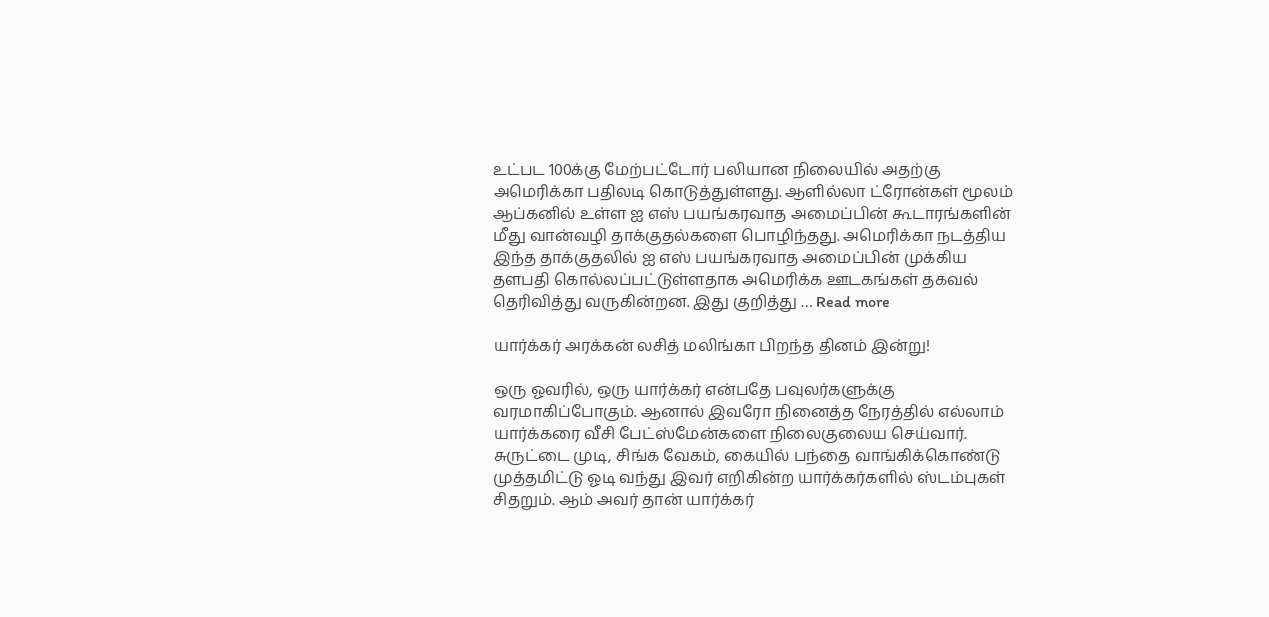உட்பட 100க்கு மேற்பட்டோர் பலியான நிலையில் அதற்கு அமெரிக்கா பதிலடி கொடுத்துள்ளது. ஆளில்லா ட்ரோன்கள் மூலம் ஆப்கனில் உள்ள ஐ எஸ் பயங்கரவாத அமைப்பின் கூடாரங்களின் மீது வான்வழி தாக்குதல்களை பொழிந்தது. அமெரிக்கா நடத்திய இந்த தாக்குதலில் ஐ எஸ் பயங்கரவாத அமைப்பின் முக்கிய தளபதி கொல்லப்பட்டுள்ளதாக அமெரிக்க ஊடகங்கள் தகவல் தெரிவித்து வருகின்றன. இது குறித்து … Read more

யார்க்கர் அரக்கன் லசித் மலிங்கா பிறந்த தினம் இன்று!

ஒரு ஓவரில், ஒரு யார்க்கர் என்பதே பவுலர்களுக்கு வரமாகிப்போகும். ஆனால் இவரோ நினைத்த நேரத்தில் எல்லாம் யார்க்கரை வீசி பேட்ஸ்மேன்களை நிலைகுலைய செய்வார். சுருட்டை முடி, சிங்க வேகம், கையில் பந்தை வாங்கிக்கொண்டு முத்தமிட்டு ஓடி வந்து இவர் எறிகின்ற யார்க்கர்களில் ஸ்டம்புகள் சிதறும். ஆம் அவர் தான் யார்க்கர்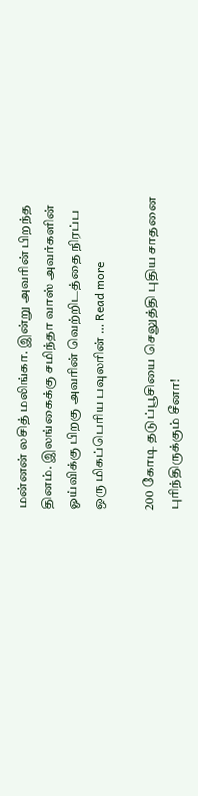மன்னன் லசித் மலிங்கா. இன்று அவரின் பிறந்த தினம். இலங்கைக்கு சமிந்தா வாஸ் அவர்களின் ஓய்விக்கு பிறகு அவரின் வெற்றிடத்தை நிரப்ப ஒரு மிகப்பெரிய பவுலரின் … Read more

200 கோடி தடுப்பூசியை செலுத்தி புதிய சாதனை புரிந்திருக்கும் சீனா!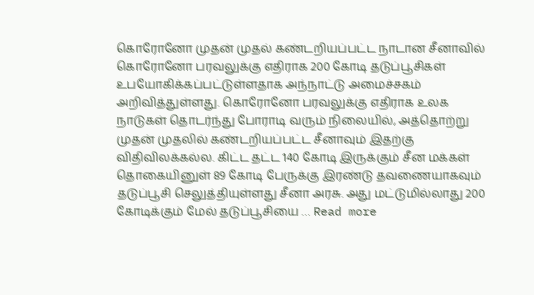கொரோனோ முதன் முதல் கண்டறியப்பட்ட நாடான சீனாவில் கொரோனோ பரவலுக்கு எதிராக 200 கோடி தடுப்பூசிகள் உபயோகிக்கப்பட்டுள்ளதாக அந்நாட்டு அமைச்சகம் அறிவித்துள்ளது. கொரோனோ பரவலுக்கு எதிராக உலக நாடுகள் தொடர்ந்து போராடி வரும் நிலையில், அத்தொற்று முதன் முதலில் கண்டறியப்பட்ட சீனாவும் இதற்கு விதிவிலக்கல்ல. கிட்ட தட்ட 140 கோடி இருக்கும் சீன மக்கள் தொகையினுள் 89 கோடி பேருக்கு இரண்டு தவணையாகவும் தடுப்பூசி செலுத்தியுள்ளது சீனா அரசு. அது மட்டுமில்லாது 200 கோடிக்கும் மேல் தடுப்பூசியை … Read more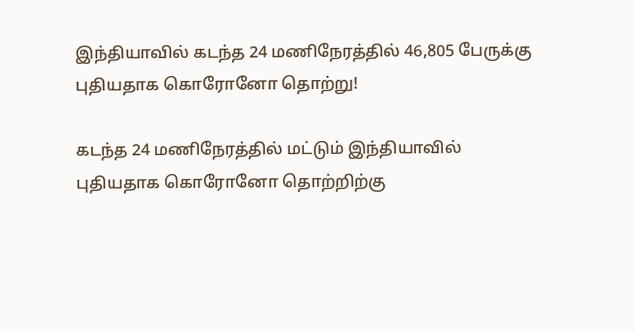இந்தியாவில் கடந்த 24 மணிநேரத்தில் 46,805 பேருக்கு புதியதாக கொரோனோ தொற்று!

கடந்த 24 மணிநேரத்தில் மட்டும் இந்தியாவில் புதியதாக கொரோனோ தொற்றிற்கு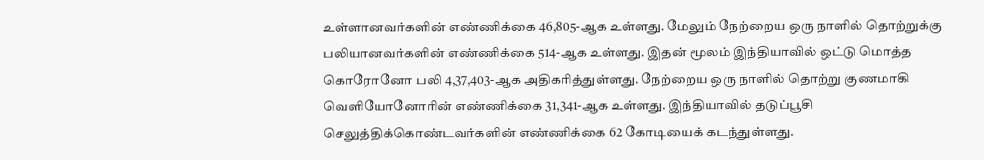உள்ளானவர்களின் எண்ணிக்கை 46,805-ஆக உள்ளது. மேலும் நேற்றைய ஒரு நாளில் தொற்றுக்கு பலியானவர்களின் எண்ணிக்கை 514-ஆக உள்ளது. இதன் மூலம் இந்தியாவில் ஒட்டு மொத்த கொரோனோ பலி 4,37,403-ஆக அதிகரித்துள்ளது. நேற்றைய ஒரு நாளில் தொற்று குணமாகி வெளியோனோரின் எண்ணிக்கை 31,341-ஆக உள்ளது. இந்தியாவில் தடுப்பூசி செலுத்திக்கொண்டவர்களின் எண்ணிக்கை 62 கோடியைக் கடந்துள்ளது.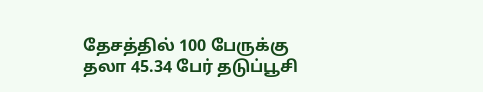தேசத்தில் 100 பேருக்கு தலா 45.34 பேர் தடுப்பூசி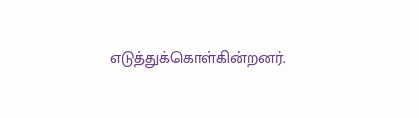எடுத்துக்கொள்கின்றனர்.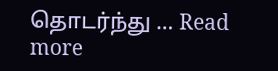தொடர்ந்து … Read more